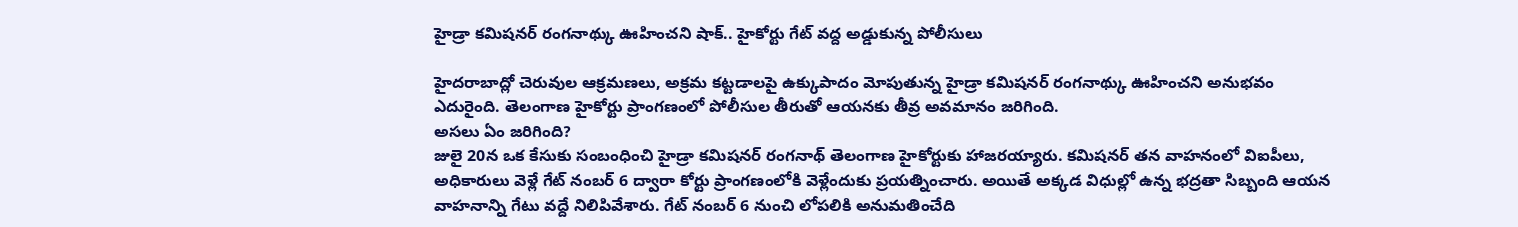హైడ్రా కమిషనర్ రంగనాథ్కు ఊహించని షాక్.. హైకోర్టు గేట్ వద్ద అడ్డుకున్న పోలీసులు

హైదరాబాద్లో చెరువుల ఆక్రమణలు, అక్రమ కట్టడాలపై ఉక్కుపాదం మోపుతున్న హైడ్రా కమిషనర్ రంగనాథ్కు ఊహించని అనుభవం ఎదురైంది. తెలంగాణ హైకోర్టు ప్రాంగణంలో పోలీసుల తీరుతో ఆయనకు తీవ్ర అవమానం జరిగింది.
అసలు ఏం జరిగింది?
జులై 20న ఒక కేసుకు సంబంధించి హైడ్రా కమిషనర్ రంగనాథ్ తెలంగాణ హైకోర్టుకు హాజరయ్యారు. కమిషనర్ తన వాహనంలో విఐపీలు, అధికారులు వెళ్లే గేట్ నంబర్ 6 ద్వారా కోర్టు ప్రాంగణంలోకి వెళ్లేందుకు ప్రయత్నించారు. అయితే అక్కడ విధుల్లో ఉన్న భద్రతా సిబ్బంది ఆయన వాహనాన్ని గేటు వద్దే నిలిపివేశారు. గేట్ నంబర్ 6 నుంచి లోపలికి అనుమతించేది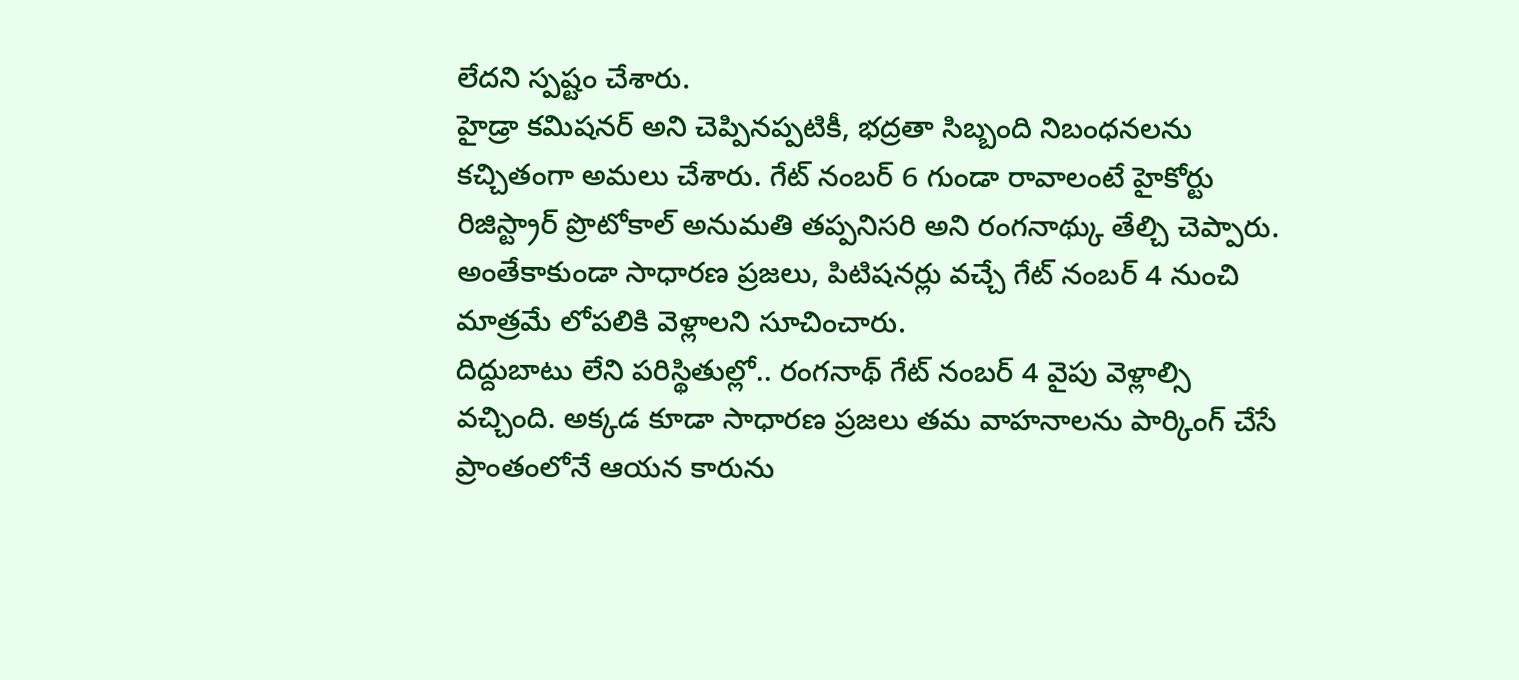లేదని స్పష్టం చేశారు.
హైడ్రా కమిషనర్ అని చెప్పినప్పటికీ, భద్రతా సిబ్బంది నిబంధనలను కచ్చితంగా అమలు చేశారు. గేట్ నంబర్ 6 గుండా రావాలంటే హైకోర్టు రిజిస్ట్రార్ ప్రొటోకాల్ అనుమతి తప్పనిసరి అని రంగనాథ్కు తేల్చి చెప్పారు. అంతేకాకుండా సాధారణ ప్రజలు, పిటిషనర్లు వచ్చే గేట్ నంబర్ 4 నుంచి మాత్రమే లోపలికి వెళ్లాలని సూచించారు.
దిద్దుబాటు లేని పరిస్థితుల్లో.. రంగనాథ్ గేట్ నంబర్ 4 వైపు వెళ్లాల్సి వచ్చింది. అక్కడ కూడా సాధారణ ప్రజలు తమ వాహనాలను పార్కింగ్ చేసే ప్రాంతంలోనే ఆయన కారును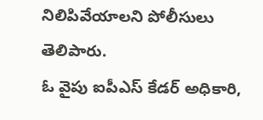నిలిపివేయాలని పోలీసులు తెలిపారు.
ఓ వైపు ఐపీఎస్ కేడర్ అధికారి,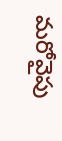మరోవైపు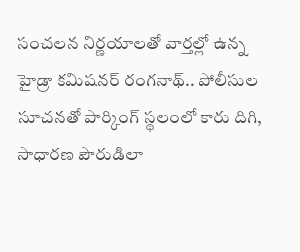సంచలన నిర్ణయాలతో వార్తల్లో ఉన్న హైడ్రా కమిషనర్ రంగనాథ్.. పోలీసుల సూచనతో పార్కింగ్ స్థలంలో కారు దిగి, సాధారణ పౌరుడిలా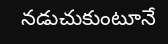నడుచుకుంటూనే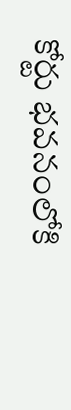కోర్టు భవనంలోకి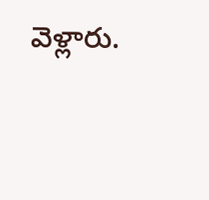వెళ్లారు.